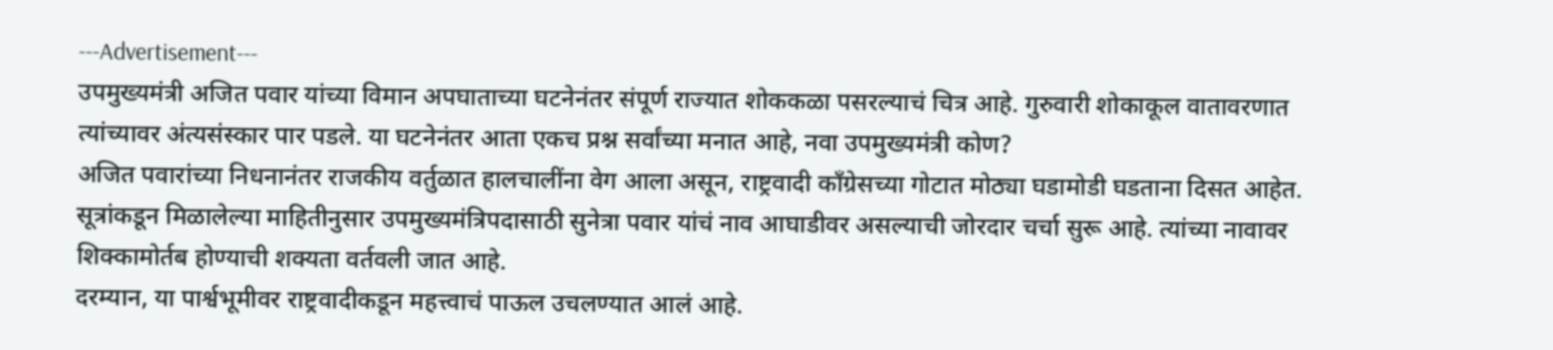---Advertisement---
उपमुख्यमंत्री अजित पवार यांच्या विमान अपघाताच्या घटनेनंतर संपूर्ण राज्यात शोककळा पसरल्याचं चित्र आहे. गुरुवारी शोकाकूल वातावरणात त्यांच्यावर अंत्यसंस्कार पार पडले. या घटनेनंतर आता एकच प्रश्न सर्वांच्या मनात आहे, नवा उपमुख्यमंत्री कोण?
अजित पवारांच्या निधनानंतर राजकीय वर्तुळात हालचालींना वेग आला असून, राष्ट्रवादी काँग्रेसच्या गोटात मोठ्या घडामोडी घडताना दिसत आहेत. सूत्रांकडून मिळालेल्या माहितीनुसार उपमुख्यमंत्रिपदासाठी सुनेत्रा पवार यांचं नाव आघाडीवर असल्याची जोरदार चर्चा सुरू आहे. त्यांच्या नावावर शिक्कामोर्तब होण्याची शक्यता वर्तवली जात आहे.
दरम्यान, या पार्श्वभूमीवर राष्ट्रवादीकडून महत्त्वाचं पाऊल उचलण्यात आलं आहे.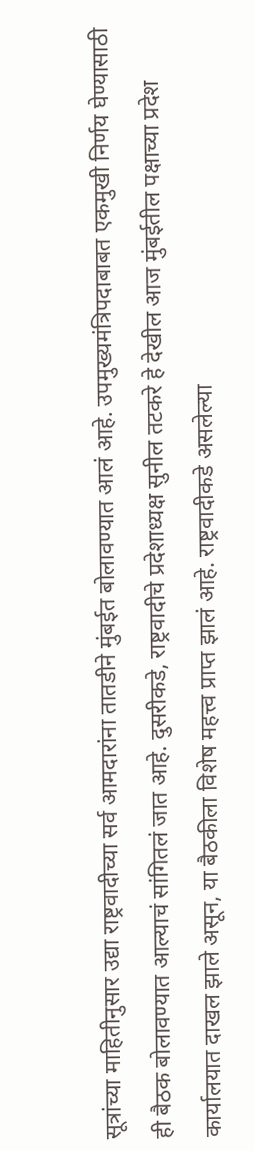सूत्रांच्या माहितीनुसार उद्या राष्ट्रवादीच्या सर्व आमदारांना तातडीने मुंबईत बोलावण्यात आलं आहे. उपमुख्यमंत्रिपदाबाबत एकमुखी निर्णय घेण्यासाठी ही बैठक बोलावण्यात आल्याचं सांगितलं जात आहे. दुसरीकडे, राष्ट्रवादीचे प्रदेशाध्यक्ष सुनील तटकरे हे देखील आज मुंबईतील पक्षाच्या प्रदेश कार्यालयात दाखल झाले असून, या बैठकीला विशेष महत्त्व प्राप्त झालं आहे. राष्ट्रवादीकडे असलेल्या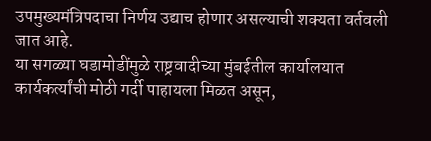उपमुख्यमंत्रिपदाचा निर्णय उद्याच होणार असल्याची शक्यता वर्तवली जात आहे.
या सगळ्या घडामोडींमुळे राष्ट्रवादीच्या मुंबईतील कार्यालयात कार्यकर्त्यांची मोठी गर्दी पाहायला मिळत असून,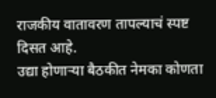राजकीय वातावरण तापल्याचं स्पष्ट दिसत आहे.
उद्या होणाऱ्या बैठकीत नेमका कोणता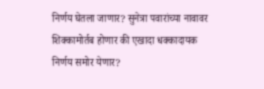निर्णय घेतला जाणार? सुनेत्रा पवारांच्या नावावर शिक्कामोर्तब होणार की एखादा धक्कादायक निर्णय समोर येणार?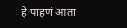हे पाहणं आता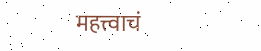महत्त्वाचं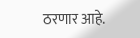ठरणार आहे.